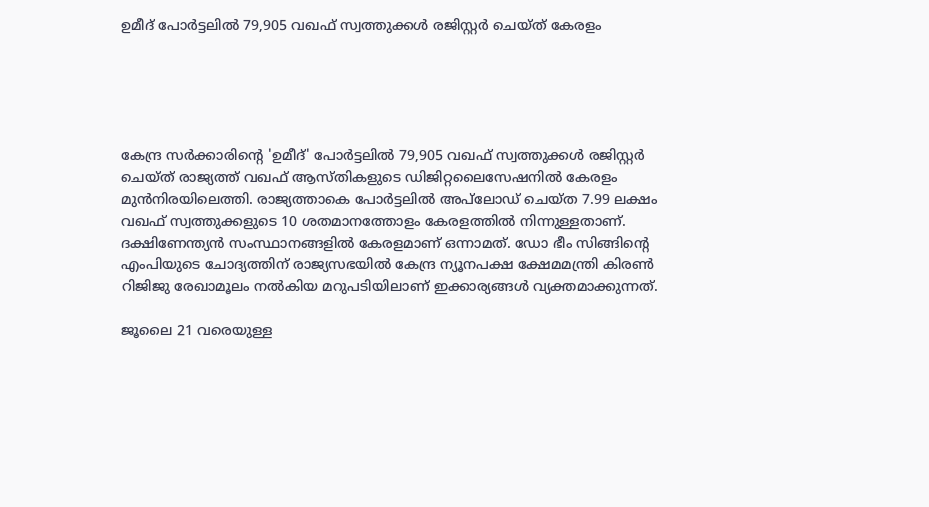ഉമീദ് പോര്‍ട്ടലില്‍ 79,905 വഖഫ് സ്വത്തുക്കള്‍ രജിസ്റ്റര്‍ ചെയ്ത് കേരളം





കേന്ദ്ര സര്‍ക്കാരിന്റെ 'ഉമീദ്' പോര്‍ട്ടലില്‍ 79,905 വഖഫ് സ്വത്തുക്കള്‍ രജിസ്റ്റര്‍ ചെയ്ത് രാജ്യത്ത് വഖഫ് ആസ്തികളുടെ ഡിജിറ്റലൈസേഷനില്‍ കേരളം മുന്‍നിരയിലെത്തി. രാജ്യത്താകെ പോര്‍ട്ടലില്‍ അപ്‌ലോഡ് ചെയ്ത 7.99 ലക്ഷം വഖഫ് സ്വത്തുക്കളുടെ 10 ശതമാനത്തോളം കേരളത്തില്‍ നിന്നുള്ളതാണ്. ദക്ഷിണേന്ത്യന്‍ സംസ്ഥാനങ്ങളില്‍ കേരളമാണ് ഒന്നാമത്. ഡോ ഭീം സിങ്ങിന്റെ എംപിയുടെ ചോദ്യത്തിന് രാജ്യസഭയില്‍ കേന്ദ്ര ന്യൂനപക്ഷ ക്ഷേമമന്ത്രി കിരണ്‍ റിജിജു രേഖാമൂലം നല്‍കിയ മറുപടിയിലാണ് ഇക്കാര്യങ്ങള്‍ വ്യക്തമാക്കുന്നത്.

ജൂലൈ 21 വരെയുള്ള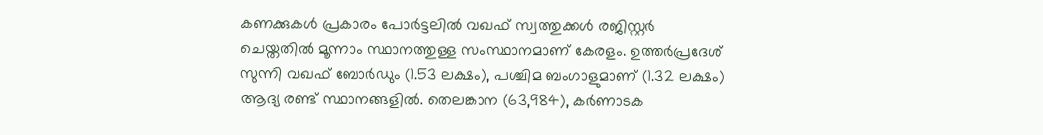കണക്കുകള്‍ പ്രകാരം പോര്‍ട്ടലില്‍ വഖഫ് സ്വത്തുക്കള്‍ രജിസ്റ്റര്‍ ചെയ്തതില്‍ മൂന്നാം സ്ഥാനത്തുള്ള സംസ്ഥാനമാണ് കേരളം. ഉത്തര്‍പ്രദേശ് സുന്നി വഖഫ് ബോര്‍ഡും (1.53 ലക്ഷം), പശ്ചിമ ബംഗാളുമാണ് (1.32 ലക്ഷം) ആദ്യ രണ്ട് സ്ഥാനങ്ങളില്‍. തെലങ്കാന (63,984), കര്‍ണാടക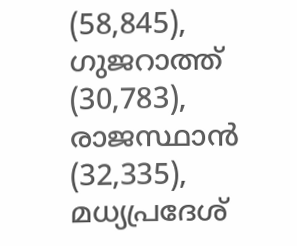(58,845), ഗുജറാത്ത് (30,783), രാജസ്ഥാന്‍ (32,335), മധ്യപ്രദേശ്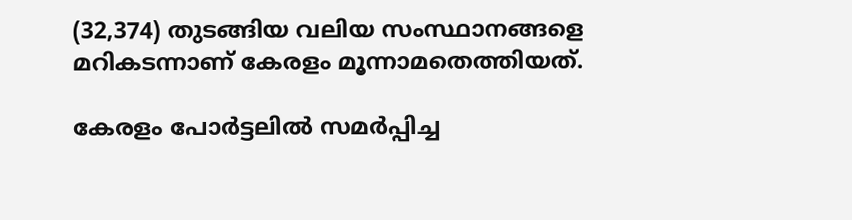(32,374) തുടങ്ങിയ വലിയ സംസ്ഥാനങ്ങളെ മറികടന്നാണ് കേരളം മൂന്നാമതെത്തിയത്.

കേരളം പോര്‍ട്ടലില്‍ സമര്‍പ്പിച്ച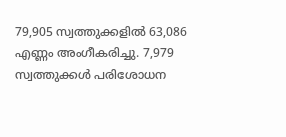79,905 സ്വത്തുക്കളില്‍ 63,086 എണ്ണം അംഗീകരിച്ചു. 7,979 സ്വത്തുക്കള്‍ പരിശോധന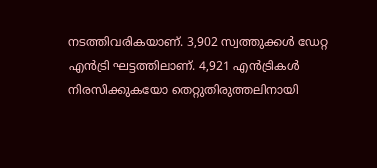നടത്തിവരികയാണ്. 3,902 സ്വത്തുക്കള്‍ ഡേറ്റ എന്‍ട്രി ഘട്ടത്തിലാണ്. 4,921 എന്‍ട്രികള്‍ നിരസിക്കുകയോ തെറ്റുതിരുത്തലിനായി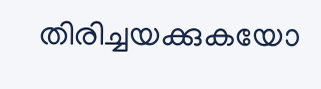തിരിച്ചയക്കുകയോ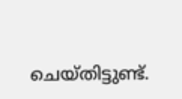ചെയ്തിട്ടുണ്ട്.